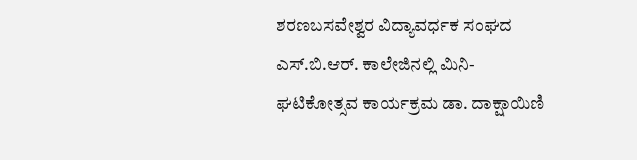ಶರಣಬಸವೇಶ್ವರ ವಿದ್ಯಾವರ್ಧಕ ಸಂಘದ ಎಸ್.ಬಿ.ಆರ್. ಕಾಲೇಜಿನಲ್ಲಿ ಮಿನಿ-ಘಟಿಕೋತ್ಸವ ಕಾರ್ಯಕ್ರಮ ಡಾ. ದಾಕ್ಷಾಯಿಣಿ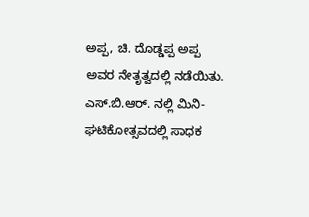ಅಪ್ಪ, ಚಿ. ದೊಡ್ಡಪ್ಪ ಅಪ್ಪ ಅವರ ನೇತೃತ್ವದಲ್ಲಿ ನಡೆಯಿತು. ಎಸ್.ಬಿ.ಆರ್. ನಲ್ಲಿ ಮಿನಿ-ಘಟಿಕೋತ್ಸವದಲ್ಲಿ ಸಾಧಕ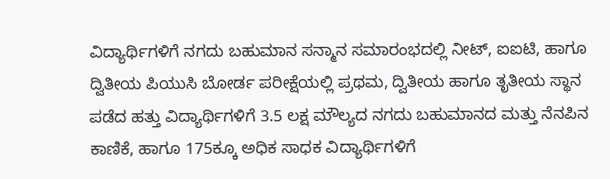ವಿದ್ಯಾರ್ಥಿಗಳಿಗೆ ನಗದು ಬಹುಮಾನ ಸನ್ಮಾನ ಸಮಾರಂಭದಲ್ಲಿ ನೀಟ್, ಐಐಟಿ, ಹಾಗೂ ದ್ವಿತೀಯ ಪಿಯುಸಿ ಬೋರ್ಡ ಪರೀಕ್ಷೆಯಲ್ಲಿ ಪ್ರಥಮ, ದ್ವಿತೀಯ ಹಾಗೂ ತೃತೀಯ ಸ್ಥಾನ ಪಡೆದ ಹತ್ತು ವಿದ್ಯಾರ್ಥಿಗಳಿಗೆ 3.5 ಲಕ್ಷ ಮೌಲ್ಯದ ನಗದು ಬಹುಮಾನದ ಮತ್ತು ನೆನಪಿನ ಕಾಣಿಕೆ, ಹಾಗೂ 175ಕ್ಕೂ ಅಧಿಕ ಸಾಧಕ ವಿದ್ಯಾರ್ಥಿಗಳಿಗೆ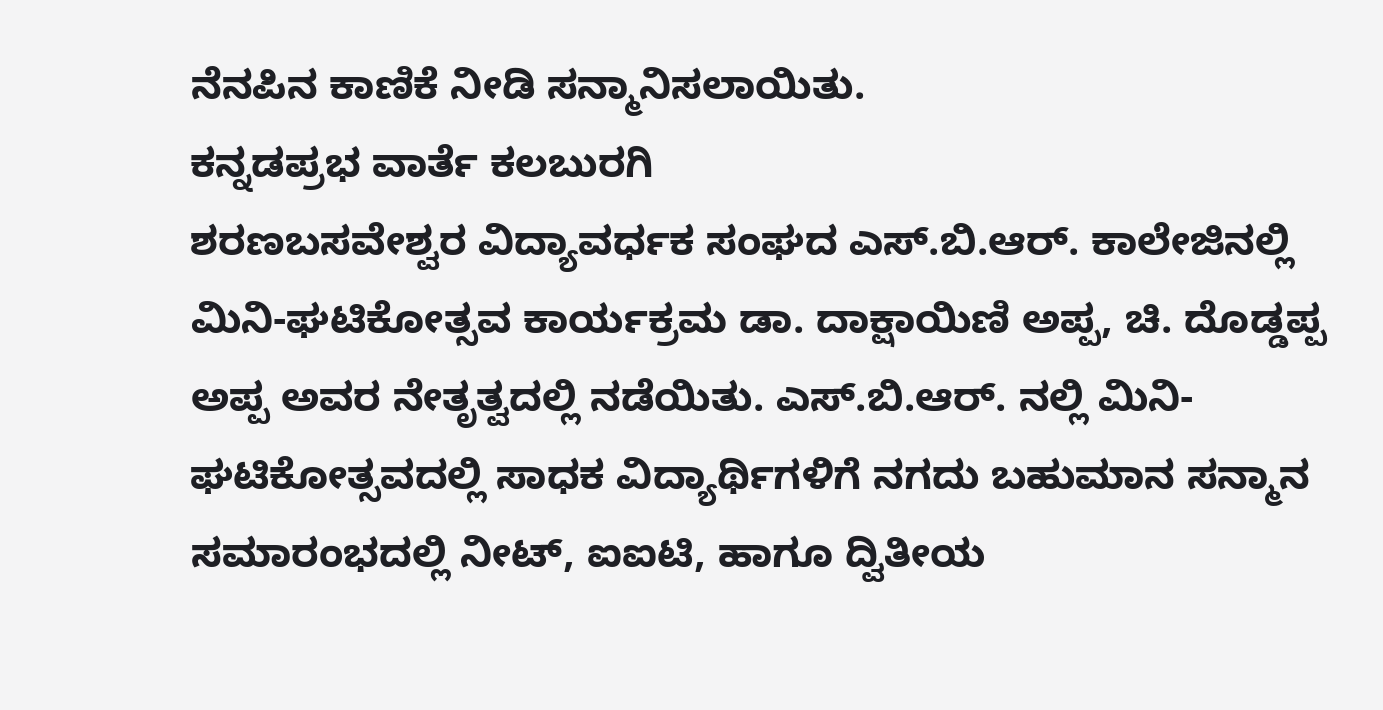ನೆನಪಿನ ಕಾಣಿಕೆ ನೀಡಿ ಸನ್ಮಾನಿಸಲಾಯಿತು.
ಕನ್ನಡಪ್ರಭ ವಾರ್ತೆ ಕಲಬುರಗಿ
ಶರಣಬಸವೇಶ್ವರ ವಿದ್ಯಾವರ್ಧಕ ಸಂಘದ ಎಸ್.ಬಿ.ಆರ್. ಕಾಲೇಜಿನಲ್ಲಿ ಮಿನಿ-ಘಟಿಕೋತ್ಸವ ಕಾರ್ಯಕ್ರಮ ಡಾ. ದಾಕ್ಷಾಯಿಣಿ ಅಪ್ಪ, ಚಿ. ದೊಡ್ಡಪ್ಪ ಅಪ್ಪ ಅವರ ನೇತೃತ್ವದಲ್ಲಿ ನಡೆಯಿತು. ಎಸ್.ಬಿ.ಆರ್. ನಲ್ಲಿ ಮಿನಿ-ಘಟಿಕೋತ್ಸವದಲ್ಲಿ ಸಾಧಕ ವಿದ್ಯಾರ್ಥಿಗಳಿಗೆ ನಗದು ಬಹುಮಾನ ಸನ್ಮಾನ ಸಮಾರಂಭದಲ್ಲಿ ನೀಟ್, ಐಐಟಿ, ಹಾಗೂ ದ್ವಿತೀಯ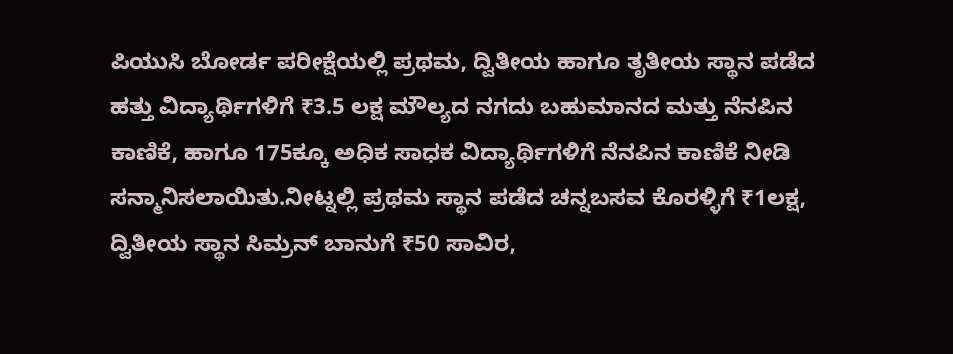ಪಿಯುಸಿ ಬೋರ್ಡ ಪರೀಕ್ಷೆಯಲ್ಲಿ ಪ್ರಥಮ, ದ್ವಿತೀಯ ಹಾಗೂ ತೃತೀಯ ಸ್ಥಾನ ಪಡೆದ ಹತ್ತು ವಿದ್ಯಾರ್ಥಿಗಳಿಗೆ ₹3.5 ಲಕ್ಷ ಮೌಲ್ಯದ ನಗದು ಬಹುಮಾನದ ಮತ್ತು ನೆನಪಿನ ಕಾಣಿಕೆ, ಹಾಗೂ 175ಕ್ಕೂ ಅಧಿಕ ಸಾಧಕ ವಿದ್ಯಾರ್ಥಿಗಳಿಗೆ ನೆನಪಿನ ಕಾಣಿಕೆ ನೀಡಿ ಸನ್ಮಾನಿಸಲಾಯಿತು.ನೀಟ್ನಲ್ಲಿ ಪ್ರಥಮ ಸ್ಥಾನ ಪಡೆದ ಚನ್ನಬಸವ ಕೊರಳ್ಳಿಗೆ ₹1ಲಕ್ಷ, ದ್ವಿತೀಯ ಸ್ಥಾನ ಸಿಮ್ರನ್ ಬಾನುಗೆ ₹50 ಸಾವಿರ,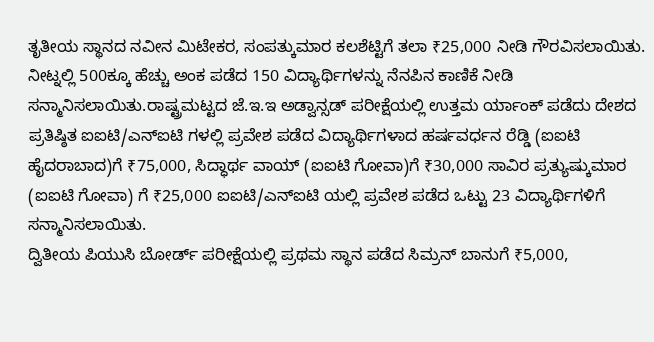ತೃತೀಯ ಸ್ಥಾನದ ನವೀನ ಮಿಟೇಕರ, ಸಂಪತ್ಕುಮಾರ ಕಲಶೆಟ್ಟಿಗೆ ತಲಾ ₹25,000 ನೀಡಿ ಗೌರವಿಸಲಾಯಿತು.
ನೀಟ್ನಲ್ಲಿ 500ಕ್ಕೂ ಹೆಚ್ಚು ಅಂಕ ಪಡೆದ 150 ವಿದ್ಯಾರ್ಥಿಗಳನ್ನು ನೆನಪಿನ ಕಾಣಿಕೆ ನೀಡಿ ಸನ್ಮಾನಿಸಲಾಯಿತು.ರಾಷ್ಟ್ರಮಟ್ಟದ ಜೆ.ಇ.ಇ ಅಡ್ವಾನ್ಸಡ್ ಪರೀಕ್ಷೆಯಲ್ಲಿ ಉತ್ತಮ ರ್ಯಾಂಕ್ ಪಡೆದು ದೇಶದ ಪ್ರತಿಷ್ಠಿತ ಐಐಟಿ/ಎನ್ಐಟಿ ಗಳಲ್ಲಿ ಪ್ರವೇಶ ಪಡೆದ ವಿದ್ಯಾರ್ಥಿಗಳಾದ ಹರ್ಷವರ್ಧನ ರೆಡ್ಡಿ (ಐಐಟಿ ಹೈದರಾಬಾದ)ಗೆ ₹75,000, ಸಿದ್ಧಾರ್ಥ ವಾಯ್ (ಐಐಟಿ ಗೋವಾ)ಗೆ ₹30,000 ಸಾವಿರ ಪ್ರತ್ಯುಷ್ಕುಮಾರ (ಐಐಟಿ ಗೋವಾ) ಗೆ ₹25,000 ಐಐಟಿ/ಎನ್ಐಟಿ ಯಲ್ಲಿ ಪ್ರವೇಶ ಪಡೆದ ಒಟ್ಟು 23 ವಿದ್ಯಾರ್ಥಿಗಳಿಗೆ ಸನ್ಮಾನಿಸಲಾಯಿತು.
ದ್ವಿತೀಯ ಪಿಯುಸಿ ಬೋರ್ಡ್ ಪರೀಕ್ಷೆಯಲ್ಲಿ ಪ್ರಥಮ ಸ್ಥಾನ ಪಡೆದ ಸಿಮ್ರನ್ ಬಾನುಗೆ ₹5,000,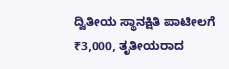ದ್ವಿತೀಯ ಸ್ಥಾನಕ್ಷಿತಿ ಪಾಟೀಲಗೆ ₹3,000, ತೃತೀಯರಾದ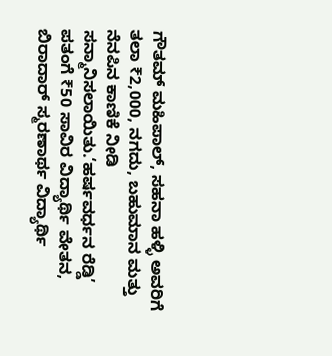ಗೌತಮ್ ಮಹಿಪಾಲ್, ಸಹನಾ ಹಳ್ಳಿ ಅವರಿಗೆ ತಲಾ ₹2,000, ನಗದು, ಬಹುಮಾನ ಮತ್ತು ನೆನಪಿನ ಕಾಣಿಕೆ ನೀಡಿ ಸನ್ಮಾನಿಸಲಾಯಿತು.‘ಹರ್ಷವರ್ಧನ ರೆಡ್ಡಿ’ ಪತಂಗೆ ₹50 ಸಾವಿರ ವಿದ್ಯಾರ್ಥಿ ವೇತನ, ಬಿರಾದಾರ್ ಸ್ಮರಣಾರ್ಥ ವಿದ್ಯಾರ್ಥಿ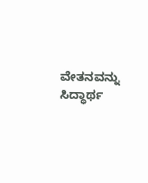ವೇತನವನ್ನು ಸಿದ್ಧಾರ್ಥ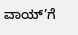ವಾಯ್’ಗೆ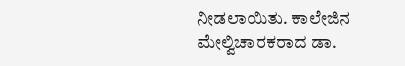ನೀಡಲಾಯಿತು. ಕಾಲೇಜಿನ ಮೇಲ್ವಿಚಾರಕರಾದ ಡಾ.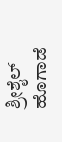ಶ್ರೀಶೈಲ್ ಹೊಗಾಡೆ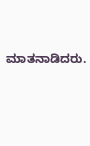ಮಾತನಾಡಿದರು.